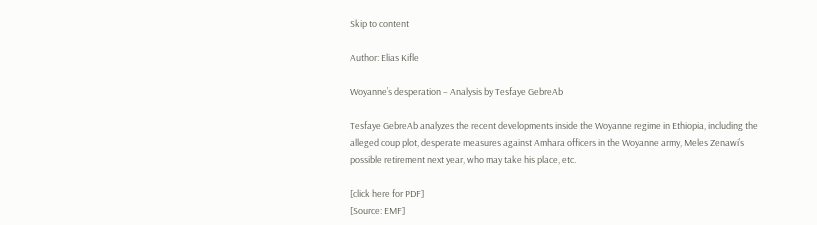Skip to content

Author: Elias Kifle

Woyanne’s desperation – Analysis by Tesfaye GebreAb

Tesfaye GebreAb analyzes the recent developments inside the Woyanne regime in Ethiopia, including the alleged coup plot, desperate measures against Amhara officers in the Woyanne army, Meles Zenawi’s possible retirement next year, who may take his place, etc.

[click here for PDF]
[Source: EMF]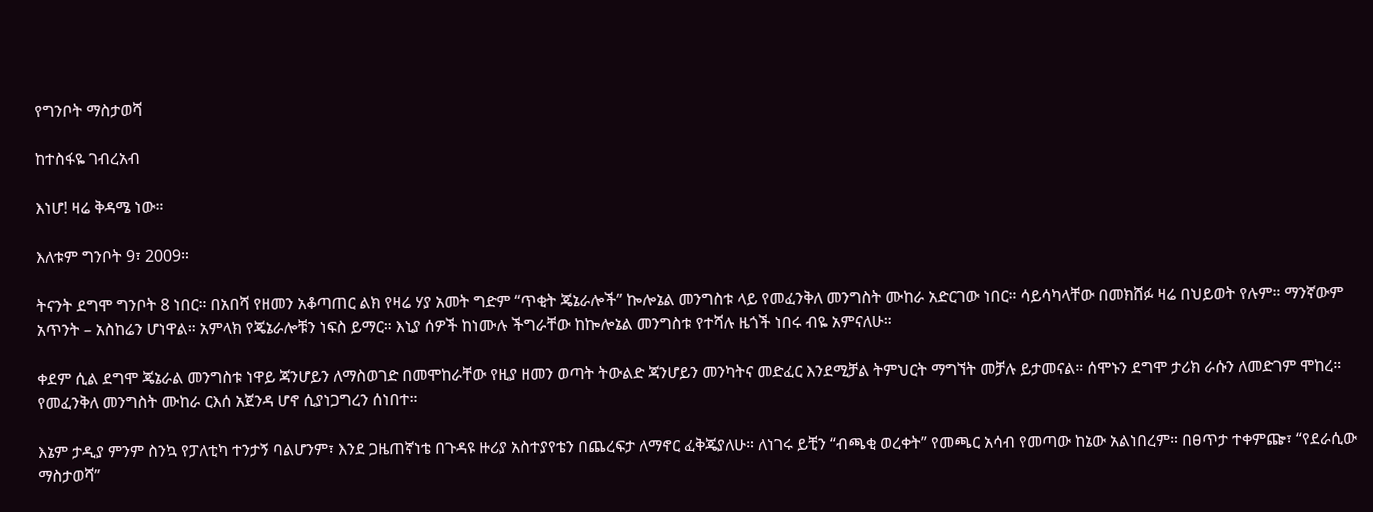የግንቦት ማስታወሻ

ከተስፋዬ ገብረአብ

እነሆ! ዛሬ ቅዳሜ ነው።

እለቱም ግንቦት 9፣ 2009።

ትናንት ደግሞ ግንቦት 8 ነበር። በአበሻ የዘመን አቆጣጠር ልክ የዛሬ ሃያ አመት ግድም “ጥቂት ጄኔራሎች” ኰሎኔል መንግስቱ ላይ የመፈንቅለ መንግስት ሙከራ አድርገው ነበር። ሳይሳካላቸው በመክሸፉ ዛሬ በህይወት የሉም። ማንኛውም አጥንት – አስከሬን ሆነዋል። አምላክ የጄኔራሎቹን ነፍስ ይማር። እኒያ ሰዎች ከነሙሉ ችግራቸው ከኰሎኔል መንግስቱ የተሻሉ ዜጎች ነበሩ ብዬ አምናለሁ።

ቀደም ሲል ደግሞ ጄኔራል መንግስቱ ነዋይ ጃንሆይን ለማስወገድ በመሞከራቸው የዚያ ዘመን ወጣት ትውልድ ጃንሆይን መንካትና መድፈር እንደሚቻል ትምህርት ማግኘት መቻሉ ይታመናል። ሰሞኑን ደግሞ ታሪክ ራሱን ለመድገም ሞከረ። የመፈንቅለ መንግስት ሙከራ ርእሰ አጀንዳ ሆኖ ሲያነጋግረን ሰነበተ።

እኔም ታዲያ ምንም ስንኳ የፓለቲካ ተንታኝ ባልሆንም፣ እንደ ጋዜጠኛነቴ በጉዳዩ ዙሪያ አስተያየቴን በጨረፍታ ለማኖር ፈቅጄያለሁ። ለነገሩ ይቺን “ብጫቂ ወረቀት” የመጫር አሳብ የመጣው ከኔው አልነበረም። በፀጥታ ተቀምጬ፣ “የደራሲው ማስታወሻ”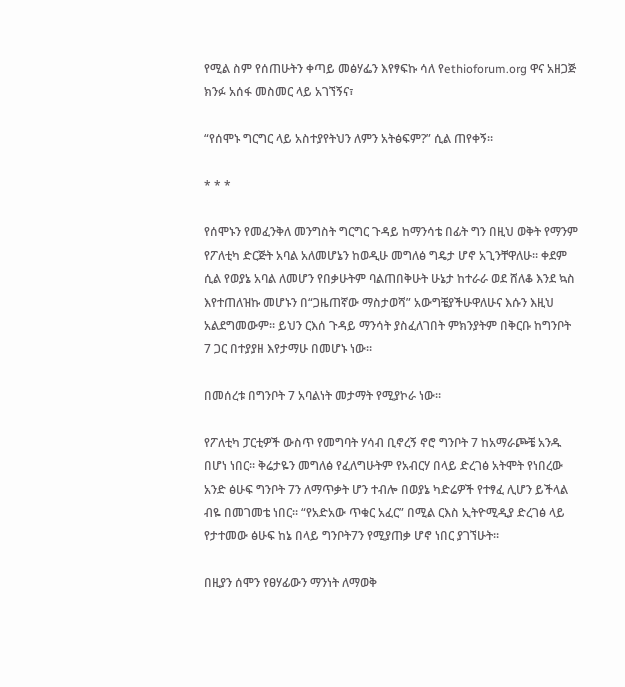የሚል ስም የሰጠሁትን ቀጣይ መፅሃፌን እየፃፍኩ ሳለ የethioforum.org ዋና አዘጋጅ ክንፉ አሰፋ መስመር ላይ አገኘኝና፣

“የሰሞኑ ግርግር ላይ አስተያየትህን ለምን አትፅፍም?” ሲል ጠየቀኝ።

* * *

የሰሞኑን የመፈንቅለ መንግስት ግርግር ጉዳይ ከማንሳቴ በፊት ግን በዚህ ወቅት የማንም የፖለቲካ ድርጅት አባል አለመሆኔን ከወዲሁ መግለፅ ግዴታ ሆኖ አጊንቸዋለሁ። ቀደም ሲል የወያኔ አባል ለመሆን የበቃሁትም ባልጠበቅሁት ሁኔታ ከተራራ ወደ ሸለቆ እንደ ኳስ እየተጠለዝኩ መሆኑን በ“ጋዜጠኛው ማስታወሻ” አውግቼያችሁዋለሁና እሱን እዚህ አልደግመውም። ይህን ርእሰ ጉዳይ ማንሳት ያስፈለገበት ምክንያትም በቅርቡ ከግንቦት 7 ጋር በተያያዘ እየታማሁ በመሆኑ ነው።

በመሰረቱ በግንቦት 7 አባልነት መታማት የሚያኮራ ነው።

የፖለቲካ ፓርቲዎች ውስጥ የመግባት ሃሳብ ቢኖረኝ ኖሮ ግንቦት 7 ከአማራጮቼ አንዱ በሆነ ነበር። ቅሬታዬን መግለፅ የፈለግሁትም የአብርሃ በላይ ድረገፅ አትሞት የነበረው አንድ ፅሁፍ ግንቦት 7ን ለማጥቃት ሆን ተብሎ በወያኔ ካድሬዎች የተፃፈ ሊሆን ይችላል ብዬ በመገመቴ ነበር። “የአድአው ጥቁር አፈር” በሚል ርእስ ኢትዮሚዲያ ድረገፅ ላይ የታተመው ፅሁፍ ከኔ በላይ ግንቦት7ን የሚያጠቃ ሆኖ ነበር ያገኘሁት።

በዚያን ሰሞን የፀሃፊውን ማንነት ለማወቅ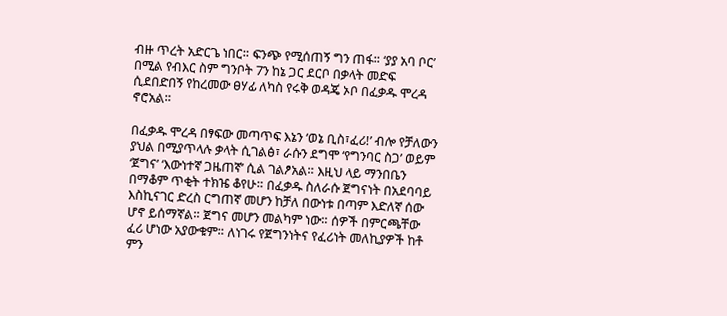ብዙ ጥረት አድርጌ ነበር። ፍንጭ የሚሰጠኝ ግን ጠፋ። ‘ያያ አባ ቦር’ በሚል የብእር ስም ግንቦት 7ን ከኔ ጋር ደርቦ በቃላት መድፍ ሲደበድበኝ የከረመው ፀሃፊ ለካስ የሩቅ ወዳጄ ኦቦ በፈቃዱ ሞረዳ ኖሮአል።

በፈቃዱ ሞረዳ በፃፍው መጣጥፍ እኔን ‘ወኔ ቢስ፣ፈሪ!’ ብሎ የቻለውን ያህል በሚያጥላሉ ቃላት ሲገልፅ፣ ራሱን ደግሞ ‘የግንባር ስጋ’ ወይም ‘ጀግና’ ‘እውነተኛ ጋዜጠኛ’ ሲል ገልፆአል። እዚህ ላይ ማንበቤን በማቆም ጥቂት ተክዤ ቆየሁ። በፈቃዱ ስለራሱ ጀግናነት በአደባባይ እስኪናገር ድረስ ርግጠኛ መሆን ከቻለ በውነቱ በጣም እድለኛ ሰው ሆኖ ይሰማኛል። ጀግና መሆን መልካም ነው። ሰዎች በምርጫቸው ፈሪ ሆነው አያውቁም። ለነገሩ የጀግንነትና የፈሪነት መለኪያዎች ከቶ ምን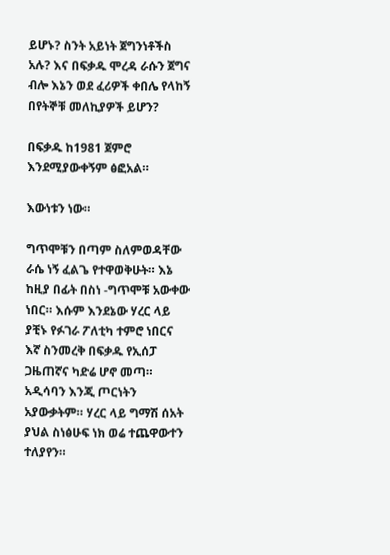ይሆኑ? ስንት አይነት ጀግንነቶችስ አሉ? እና በፍቃዱ ሞረዳ ራሱን ጀግና ብሎ እኔን ወደ ፈሪዎች ቀበሌ የላከኝ በየትኞቹ መለኪያዎች ይሆን?

በፍቃዱ ከ1981 ጀምሮ እንደሚያውቀኝም ፅፎአል።

እውነቱን ነው።

ግጥሞቹን በጣም ስለምወዳቸው ራሴ ነኝ ፈልጌ የተዋወቅሁት። እኔ ከዚያ በፊት በስነ -ግጥሞቹ አውቀው ነበር። እሱም እንደኔው ሃረር ላይ ያቺኑ የፉገራ ፖለቲካ ተምሮ ነበርና እኛ ስንመረቅ በፍቃዱ የኢሰፓ ጋዜጠኛና ካድሬ ሆኖ መጣ። አዲሳባን እንጂ ጦርነትን አያውቃትም። ሃረር ላይ ግማሽ ሰአት ያህል ስነፅሁፍ ነክ ወሬ ተጨዋውተን ተለያየን።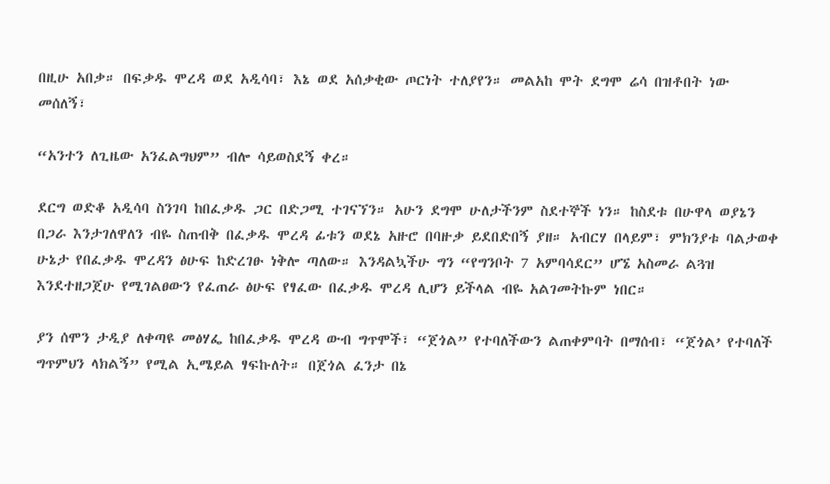በዚሁ አበቃ። በፍቃዱ ሞረዳ ወደ አዲሳባ፣ እኔ ወደ አሰቃቂው ጦርነት ተለያየን። መልአከ ሞት ደግሞ ሬሳ በዝቶበት ነው መሰለኝ፣

“አንተን ለጊዜው አንፈልግህም” ብሎ ሳይወስደኝ ቀረ።

ደርግ ወድቆ አዲሳባ ስንገባ ከበፈቃዱ ጋር በድጋሚ ተገናኘን። አሁን ደግሞ ሁለታችንም ስደተኞች ነን። ከስደቱ በሁዋላ ወያኔን በጋራ እንታገለዋለን ብዬ ስጠብቅ በፈቃዱ ሞረዳ ፊቱን ወደኔ አዙሮ በባዙቃ ይደበድበኝ ያዘ። አብርሃ በላይም፣ ምክንያቱ ባልታወቀ ሁኔታ የበፈቃዱ ሞረዳን ፅሁፍ ከድረገፁ ነቅሎ ጣለው። እንዳልኳችሁ ግን “የግንቦት 7 አምባሳደር” ሆኜ አስመራ ልጓዝ እንደተዘጋጀሁ የሚገልፀውን የፈጠራ ፅሁፍ የፃፈው በፈቃዱ ሞረዳ ሊሆን ይችላል ብዬ አልገመትኩም ነበር።

ያን ሰሞን ታዲያ ለቀጣዩ መፅሃፌ ከበፈቃዱ ሞረዳ ውብ ግጥሞች፣ “ጀጎል” የተባለችውን ልጠቀምባት በማሰብ፣ “ጀጎል’ የተባለች ግጥምህን ላክልኝ” የሚል ኢሜይል ፃፍኩለት። በጀጎል ፈንታ በኔ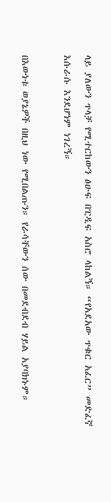ላይ ያለውን ጥላቻ የሚተርከውን ፅሁፍ በፒዲፍ አስሮ ላከልኝ። “የአደአው ጥቁር አፈር” መድፈኛ እሱራሱ እንደሆነም ነገረኝ።

በእውነቱ ወያኔዎች በዚህ ነው የሚበልጡን። የራሳቸውን ሰው በመደብደብ ሃይል አያባክኑም።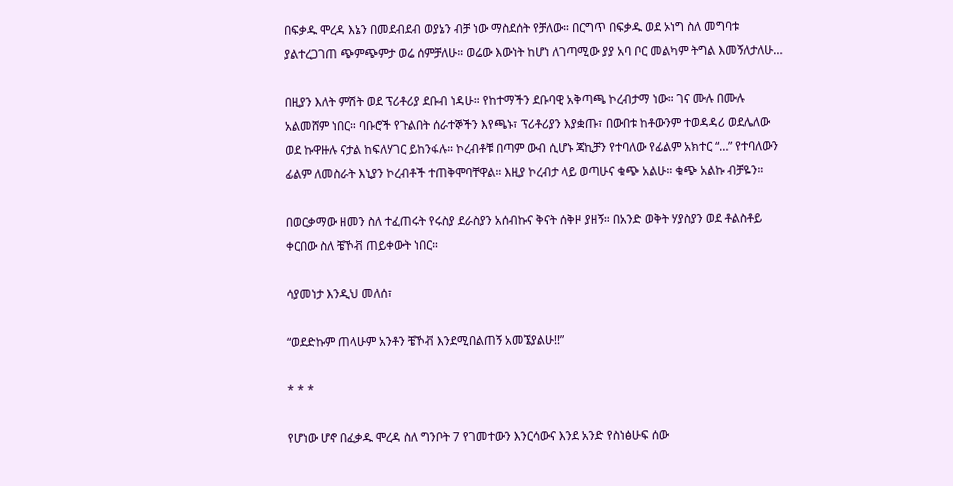በፍቃዱ ሞረዳ እኔን በመደብደብ ወያኔን ብቻ ነው ማስደሰት የቻለው። በርግጥ በፍቃዱ ወደ ኦነግ ስለ መግባቱ ያልተረጋገጠ ጭምጭምታ ወሬ ሰምቻለሁ። ወሬው እውነት ከሆነ ለገጣሚው ያያ አባ ቦር መልካም ትግል እመኝለታለሁ…

በዚያን እለት ምሽት ወደ ፕሪቶሪያ ደቡብ ነዳሁ። የከተማችን ደቡባዊ አቅጣጫ ኮረብታማ ነው። ገና ሙሉ በሙሉ አልመሸም ነበር። ባቡሮች የጉልበት ሰራተኞችን እየጫኑ፣ ፕሪቶሪያን እያቋጡ፣ በውበቱ ከቶውንም ተወዳዳሪ ወደሌለው ወደ ኩዋዙሉ ናታል ከፍለሃገር ይከንፋሉ። ኮረብቶቹ በጣም ውብ ሲሆኑ ጃኪቻን የተባለው የፊልም አክተር “…” የተባለውን ፊልም ለመስራት እኒያን ኮረብቶች ተጠቅሞባቸዋል። እዚያ ኮረብታ ላይ ወጣሁና ቁጭ አልሁ። ቁጭ አልኩ ብቻዬን።

በወርቃማው ዘመን ስለ ተፈጠሩት የሩስያ ደራስያን አሰብኩና ቅናት ሰቅዞ ያዘኝ። በአንድ ወቅት ሃያስያን ወደ ቶልስቶይ ቀርበው ስለ ቼኾቭ ጠይቀውት ነበር።

ሳያመነታ እንዲህ መለሰ፣

“ወደድኩም ጠላሁም አንቶን ቼኾቭ እንደሚበልጠኝ አመኜያልሁ!!”

* * *

የሆነው ሆኖ በፈቃዱ ሞረዳ ስለ ግንቦት 7 የገመተውን እንርሳውና እንደ አንድ የስነፅሁፍ ሰው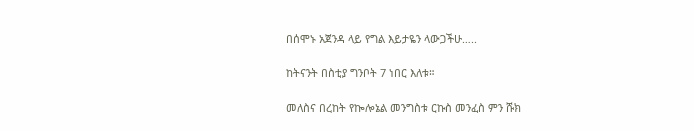በሰሞኑ አጀንዳ ላይ የግል እይታዬን ላውጋችሁ…..

ከትናንት በስቲያ ግንቦት 7 ነበር እለቱ።

መለስና በረከት የኰሎኔል መንግስቱ ርኩስ መንፈስ ምን ሹክ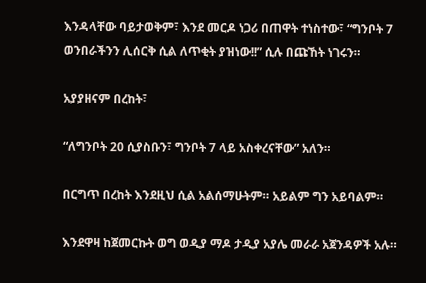እንዳላቸው ባይታወቅም፣ እንደ መርዶ ነጋሪ በጠዋት ተነስተው፣ “ግንቦት 7 ወንበራችንን ሊሰርቅ ሲል ለጥቂት ያዝነው!!” ሲሉ በጩኸት ነገሩን።

አያያዘናም በረከት፣

“ለግንቦት 20 ሲያስቡን፣ ግንቦት 7 ላይ አስቀረናቸው” አለን።

በርግጥ በረከት እንደዚህ ሲል አልሰማሁትም። አይልም ግን አይባልም።

እንደዋዛ ከጀመርኩት ወግ ወዲያ ማዶ ታዲያ አያሌ መራራ አጀንዳዎች አሉ።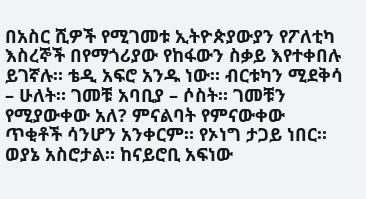በአስር ሺዎች የሚገመቱ ኢትዮጵያውያን የፖለቲካ እስረኞች በየማጎሪያው የከፋውን ስቃይ እየተቀበሉ ይገኛሉ። ቴዲ አፍሮ አንዱ ነው። ብርቱካን ሚደቅሳ – ሁለት። ገመቹ አባቢያ – ሶስት። ገመቹን የሚያውቀው አለ? ምናልባት የምናውቀው ጥቂቶች ሳንሆን አንቀርም። የኦነግ ታጋይ ነበር። ወያኔ አስሮታል። ከናይሮቢ አፍነው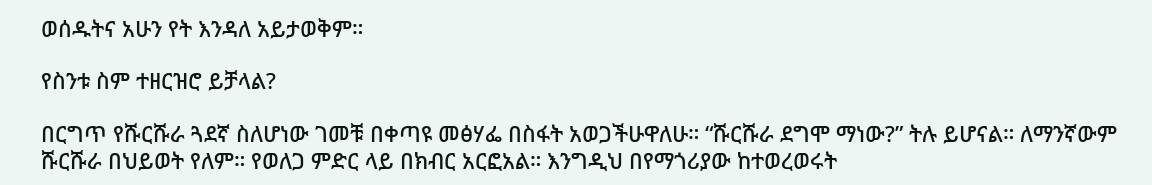ወሰዱትና አሁን የት እንዳለ አይታወቅም።

የስንቱ ስም ተዘርዝሮ ይቻላል?

በርግጥ የሹርሹራ ጓደኛ ስለሆነው ገመቹ በቀጣዩ መፅሃፌ በስፋት አወጋችሁዋለሁ። “ሹርሹራ ደግሞ ማነው?” ትሉ ይሆናል። ለማንኛውም ሹርሹራ በህይወት የለም። የወለጋ ምድር ላይ በክብር አርፎአል። እንግዲህ በየማጎሪያው ከተወረወሩት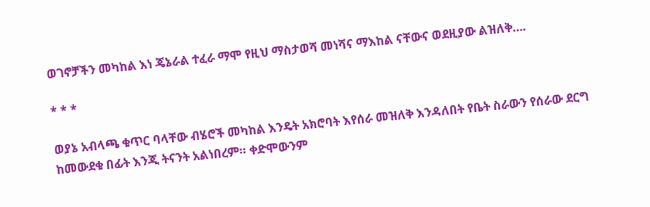ወገኖቻችን መካከል እነ ጄኔራል ተፈራ ማሞ የዚህ ማስታወሻ መነሻና ማእከል ናቸውና ወደዚያው ልዝለቅ….

* * *

ወያኔ አብላጫ ቁጥር ባላቸው ብሄሮች መካከል እንዴት አክሮባት እየሰራ መዝለቅ እንዳለበት የቤት ስራውን የሰራው ደርግ ከመውደቁ በፊት እንጂ ትናንት አልነበረም። ቀድሞውንም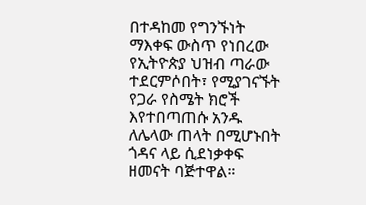በተዳከመ የግንኙነት ማእቀፍ ውስጥ የነበረው የኢትዮጵያ ህዝብ ጣራው ተደርምሶበት፣ የሚያገናኙት የጋራ የስሜት ክሮች እየተበጣጠሱ አንዱ ለሌላው ጠላት በሚሆኑበት ጎዳና ላይ ሲደነቃቀፍ ዘመናት ባጅተዋል።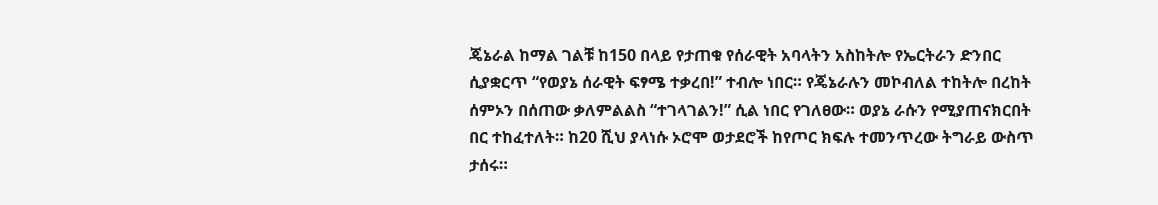ጄኔራል ከማል ገልቹ ከ150 በላይ የታጠቁ የሰራዊት አባላትን አስከትሎ የኤርትራን ድንበር ሲያቋርጥ “የወያኔ ሰራዊት ፍፃሜ ተቃረበ!” ተብሎ ነበር። የጄኔራሉን መኮብለል ተከትሎ በረከት ሰምኦን በሰጠው ቃለምልልስ “ተገላገልን!” ሲል ነበር የገለፀው። ወያኔ ራሱን የሚያጠናክርበት በር ተከፈተለት። ከ20 ሺህ ያላነሱ ኦሮሞ ወታደሮች ከየጦር ክፍሉ ተመንጥረው ትግራይ ውስጥ ታሰሩ።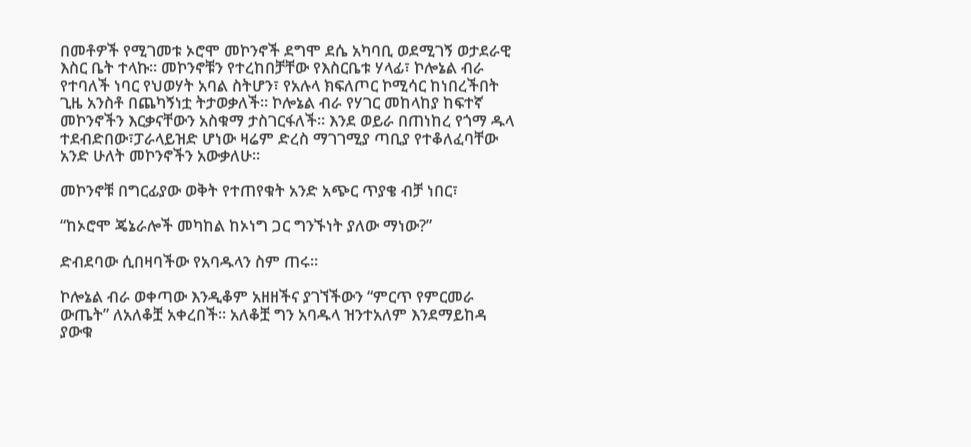በመቶዎች የሚገመቱ ኦሮሞ መኮንኖች ደግሞ ደሴ አካባቢ ወደሚገኝ ወታደራዊ እስር ቤት ተላኩ። መኮንኖቹን የተረከበቻቸው የእስርቤቱ ሃላፊ፣ ኮሎኔል ብራ የተባለች ነባር የህወሃት አባል ስትሆን፣ የአሉላ ክፍለጦር ኮሚሳር ከነበረችበት ጊዜ አንስቶ በጨካኝነቷ ትታወቃለች። ኮሎኔል ብራ የሃገር መከላከያ ከፍተኛ መኮንኖችን እርቃናቸውን አስቁማ ታስገርፋለች። እንደ ወይራ በጠነከረ የጎማ ዱላ ተደብድበው፣ፓራላይዝድ ሆነው ዛሬም ድረስ ማገገሚያ ጣቢያ የተቆለፈባቸው አንድ ሁለት መኮንኖችን አውቃለሁ።

መኮንኖቹ በግርፊያው ወቅት የተጠየቁት አንድ አጭር ጥያቄ ብቻ ነበር፣

“ከኦሮሞ ጄኔራሎች መካከል ከኦነግ ጋር ግንኙነት ያለው ማነው?”

ድብደባው ሲበዛባችው የአባዱላን ስም ጠሩ።

ኮሎኔል ብራ ወቀጣው እንዲቆም አዘዘችና ያገኘችውን “ምርጥ የምርመራ ውጤት” ለአለቆቿ አቀረበች። አለቆቿ ግን አባዱላ ዝንተአለም እንደማይከዳ ያውቁ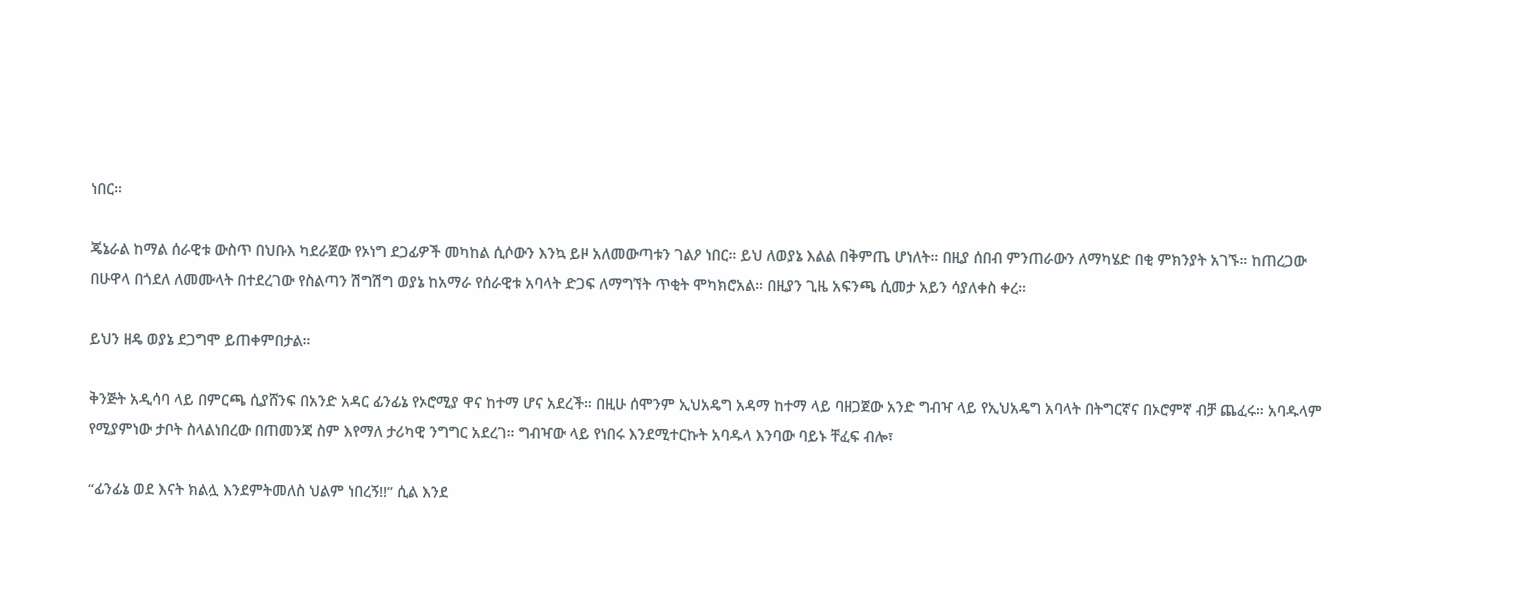ነበር።

ጄኔራል ከማል ሰራዊቱ ውስጥ በህቡእ ካደራጀው የኦነግ ደጋፊዎች መካከል ሲሶውን እንኳ ይዞ አለመውጣቱን ገልዖ ነበር። ይህ ለወያኔ እልል በቅምጤ ሆነለት። በዚያ ሰበብ ምንጠራውን ለማካሄድ በቂ ምክንያት አገኙ። ከጠረጋው በሁዋላ በጎደለ ለመሙላት በተደረገው የስልጣን ሽግሽግ ወያኔ ከአማራ የሰራዊቱ አባላት ድጋፍ ለማግኘት ጥቂት ሞካክሮአል። በዚያን ጊዜ አፍንጫ ሲመታ አይን ሳያለቀስ ቀረ።

ይህን ዘዴ ወያኔ ደጋግሞ ይጠቀምበታል።

ቅንጅት አዲሳባ ላይ በምርጫ ሲያሸንፍ በአንድ አዳር ፊንፊኔ የኦሮሚያ ዋና ከተማ ሆና አደረች። በዚሁ ሰሞንም ኢህአዴግ አዳማ ከተማ ላይ ባዘጋጀው አንድ ግብዣ ላይ የኢህአዴግ አባላት በትግርኛና በኦሮምኛ ብቻ ጨፈሩ። አባዱላም የሚያምነው ታቦት ስላልነበረው በጠመንጃ ስም እየማለ ታሪካዊ ንግግር አደረገ። ግብዣው ላይ የነበሩ እንደሚተርኩት አባዱላ እንባው ባይኑ ቸፈፍ ብሎ፣

“ፊንፊኔ ወደ እናት ክልሏ እንደምትመለስ ህልም ነበረኝ!!” ሲል እንደ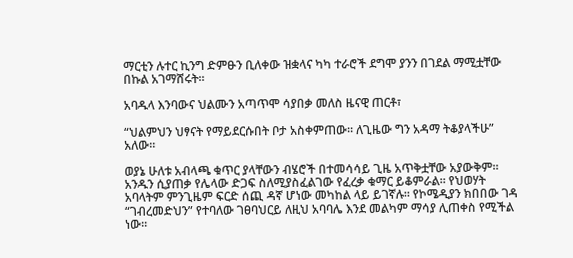ማርቲን ሉተር ኪንግ ድምፁን ቢለቀው ዝቋላና ካካ ተራሮች ደግሞ ያንን በገደል ማሚቷቸው በኩል አገማሸሩት።

አባዱላ እንባውና ህልሙን አጣጥሞ ሳያበቃ መለስ ዜናዊ ጠርቶ፣

“ህልምህን ህፃናት የማይደርሱበት ቦታ አስቀምጠው። ለጊዜው ግን አዳማ ትቆያላችሁ” አለው።

ወያኔ ሁለቱ አብላጫ ቁጥር ያላቸውን ብሄሮች በተመሳሳይ ጊዜ አጥቅቷቸው አያውቅም። አንዱን ሲያጠቃ የሌላው ድጋፍ ስለሚያስፈልገው የፈረቃ ቁማር ይቆምራል። የህወሃት አባላትም ምንጊዜም ፍርድ ሰጪ ዳኛ ሆነው መካከል ላይ ይገኛሉ። የኮሜዲያን ክበበው ገዳ “ገብረመድህን” የተባለው ገፀባህርይ ለዚህ አባባሌ እንደ መልካም ማሳያ ሊጠቀስ የሚችል ነው።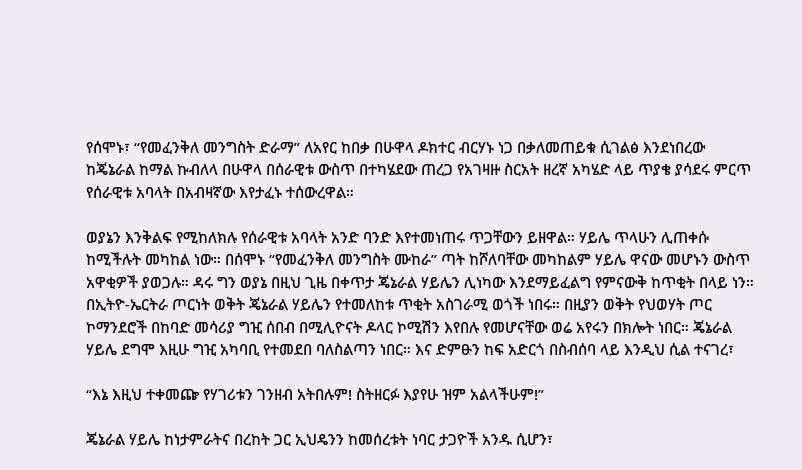የሰሞኑ፣ “የመፈንቅለ መንግስት ድራማ” ለአየር ከበቃ በሁዋላ ዶክተር ብርሃኑ ነጋ በቃለመጠይቁ ሲገልፅ እንደነበረው ከጄኔራል ከማል ኩብለላ በሁዋላ በሰራዊቱ ውስጥ በተካሄደው ጠረጋ የአገዛዙ ስርአት ዘረኛ አካሄድ ላይ ጥያቄ ያሳደሩ ምርጥ የሰራዊቱ አባላት በአብዛኛው እየታፈኑ ተሰውረዋል።

ወያኔን እንቅልፍ የሚከለክሉ የሰራዊቱ አባላት አንድ ባንድ እየተመነጠሩ ጥጋቸውን ይዘዋል። ሃይሌ ጥላሁን ሊጠቀሱ ከሚችሉት መካከል ነው። በሰሞኑ “የመፈንቅለ መንግስት ሙከራ” ጣት ከሾለባቸው መካከልም ሃይሌ ዋናው መሆኑን ውስጥ አዋቂዎች ያወጋሉ። ዳሩ ግን ወያኔ በዚህ ጊዜ በቀጥታ ጄኔራል ሃይሌን ሊነካው እንደማይፈልግ የምናውቅ ከጥቂት በላይ ነን። በኢትዮ-ኤርትራ ጦርነት ወቅት ጄኔራል ሃይሌን የተመለከቱ ጥቂት አስገራሚ ወጎች ነበሩ። በዚያን ወቅት የህወሃት ጦር ኮማንደሮች በከባድ መሳሪያ ግዢ ሰበብ በሚሊዮናት ዶላር ኮሚሽን እየበሉ የመሆናቸው ወሬ አየሩን በክሎት ነበር። ጄኔራል ሃይሌ ደግሞ እዚሁ ግዢ አካባቢ የተመደበ ባለስልጣን ነበር። እና ድምፁን ከፍ አድርጎ በስብሰባ ላይ እንዲህ ሲል ተናገረ፣

“እኔ እዚህ ተቀመጬ የሃገሪቱን ገንዘብ አትበሉም! ስትዘርፉ እያየሁ ዝም አልላችሁም!”

ጄኔራል ሃይሌ ከነታምራትና በረከት ጋር ኢህዴንን ከመሰረቱት ነባር ታጋዮች አንዱ ሲሆን፣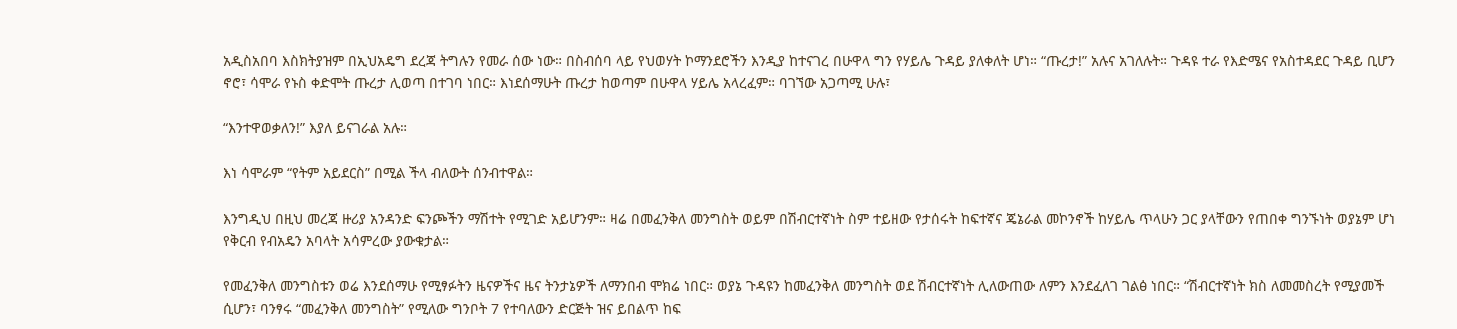አዲስአበባ እስክትያዝም በኢህአዴግ ደረጃ ትግሉን የመራ ሰው ነው። በስብሰባ ላይ የህወሃት ኮማንደሮችን እንዲያ ከተናገረ በሁዋላ ግን የሃይሌ ጉዳይ ያለቀለት ሆነ። “ጡረታ!” አሉና አገለሉት። ጉዳዩ ተራ የእድሜና የአስተዳደር ጉዳይ ቢሆን ኖሮ፣ ሳሞራ የኑስ ቀድሞት ጡረታ ሊወጣ በተገባ ነበር። እነደሰማሁት ጡረታ ከወጣም በሁዋላ ሃይሌ አላረፈም። ባገኘው አጋጣሚ ሁሉ፣

“እንተዋወቃለን!” እያለ ይናገራል አሉ።

እነ ሳሞራም “የትም አይደርስ” በሚል ችላ ብለውት ሰንብተዋል።

እንግዲህ በዚህ መረጃ ዙሪያ አንዳንድ ፍንጮችን ማሽተት የሚገድ አይሆንም። ዛሬ በመፈንቅለ መንግስት ወይም በሽብርተኛነት ስም ተይዘው የታሰሩት ከፍተኛና ጄኔራል መኮንኖች ከሃይሌ ጥላሁን ጋር ያላቸውን የጠበቀ ግንኙነት ወያኔም ሆነ የቅርብ የብአዴን አባላት አሳምረው ያውቁታል።

የመፈንቅለ መንግስቱን ወሬ እንደሰማሁ የሚፃፉትን ዜናዎችና ዜና ትንታኔዎች ለማንበብ ሞክሬ ነበር። ወያኔ ጉዳዩን ከመፈንቅለ መንግስት ወደ ሽብርተኛነት ሊለውጠው ለምን እንደፈለገ ገልፅ ነበር። “ሽብርተኛነት ክስ ለመመስረት የሚያመች ሲሆን፣ ባንፃሩ “መፈንቅለ መንግስት” የሚለው ግንቦት 7 የተባለውን ድርጅት ዝና ይበልጥ ከፍ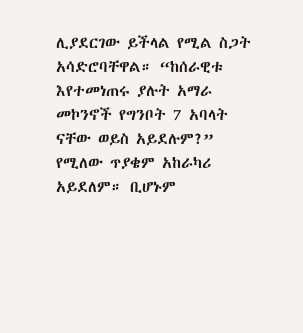ሊያደርገው ይችላል የሚል ስጋት አሳድሮባቸዋል። “ከሰራዊቱ እየተመነጠሩ ያሉት አማራ መኮንኖች የግንቦት 7 አባላት ናቸው ወይስ አይደሉም?” የሚለው ጥያቄም አከራካሪ አይደለም። ቢሆኑም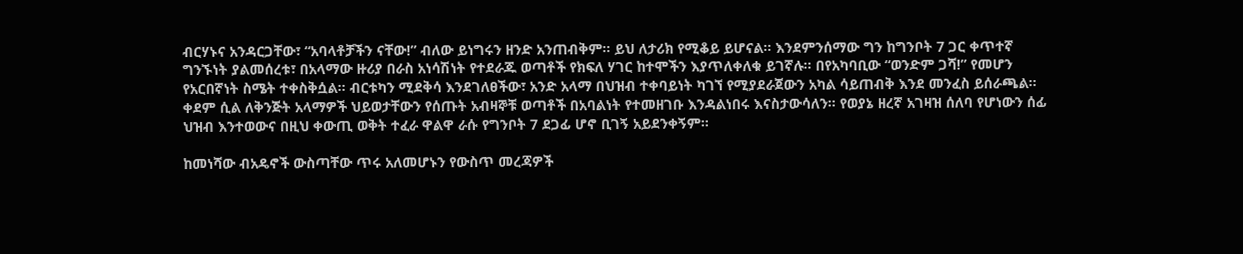ብርሃኑና አንዳርጋቸው፣ “አባላቶቻችን ናቸው!” ብለው ይነግሩን ዘንድ አንጠብቅም። ይህ ለታሪክ የሚቆይ ይሆናል። እንደምንሰማው ግን ከግንቦት 7 ጋር ቀጥተኛ ግንኙነት ያልመሰረቱ፣ በአላማው ዙሪያ በራስ አነሳሽነት የተደራጁ ወጣቶች የክፍለ ሃገር ከተሞችን እያጥለቀለቁ ይገኛሉ። በየአካባቢው “ወንድም ጋሻ!” የመሆን የአርበኛነት ስሜት ተቀስቅሷል። ብርቱካን ሚደቅሳ እንደገለፀችው፣ አንድ አላማ በህዝብ ተቀባይነት ካገኘ የሚያደራጀውን አካል ሳይጠብቅ እንደ መንፈስ ይሰራጫል። ቀደም ሲል ለቅንጅት አላማዎች ህይወታቸውን የሰጡት አብዛኞቹ ወጣቶች በአባልነት የተመዘገቡ እንዳልነበሩ እናስታውሳለን። የወያኔ ዘረኛ አገዛዝ ሰለባ የሆነውን ሰፊ ህዝብ እንተወውና በዚህ ቀውጢ ወቅት ተፈራ ዋልዋ ራሱ የግንቦት 7 ደጋፊ ሆኖ ቢገኝ አይደንቀኝም።

ከመነሻው ብአዴኖች ውስጣቸው ጥሩ አለመሆኑን የውስጥ መረጃዎች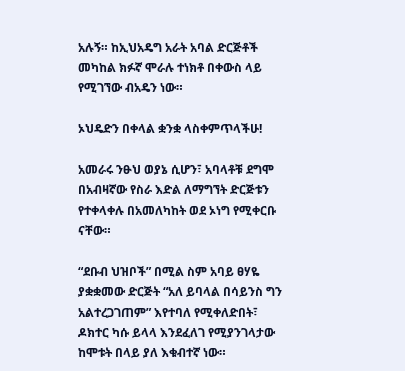አሉኝ። ከኢህአዴግ አራት አባል ድርጅቶች መካከል ክፉኛ ሞራሉ ተነክቶ በቀውስ ላይ የሚገኘው ብአዴን ነው።

ኦህዴድን በቀላል ቋንቋ ላስቀምጥላችሁ!

አመራሩ ንፁህ ወያኔ ሲሆን፣ አባላቶቹ ደግሞ በአብዛኛው የስራ እድል ለማግኘት ድርጅቱን የተቀላቀሉ በአመለካከት ወደ ኦነግ የሚቀርቡ ናቸው።

“ደቡብ ህዝቦች” በሚል ስም አባይ ፀሃዬ ያቋቋመው ድርጅት “አለ ይባላል በሳይንስ ግን አልተረጋገጠም” እየተባለ የሚቀለድበት፣ ዶክተር ካሱ ይላላ እንደፈለገ የሚያንገላታው ከሞቱት በላይ ያለ እቁብተኛ ነው።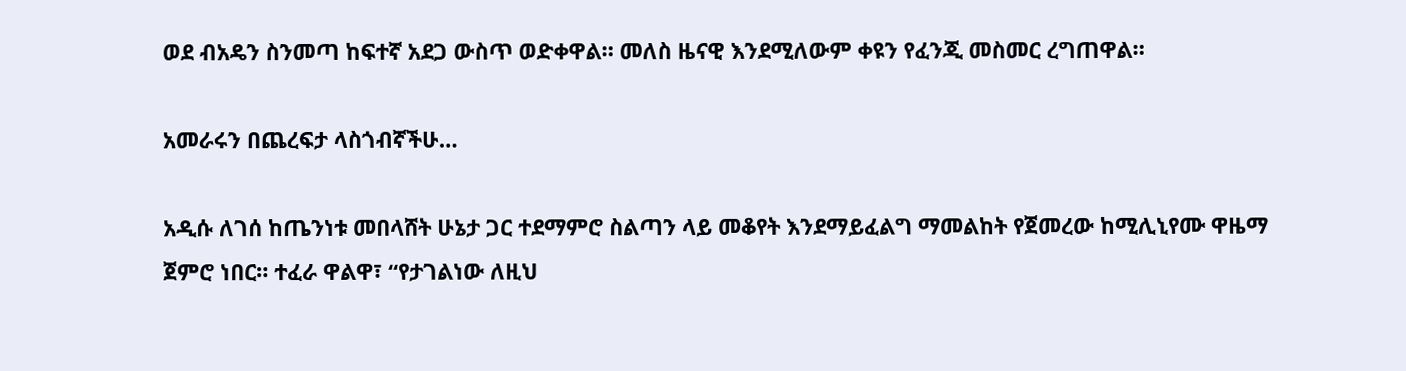ወደ ብአዴን ስንመጣ ከፍተኛ አደጋ ውስጥ ወድቀዋል። መለስ ዜናዊ እንደሚለውም ቀዩን የፈንጂ መስመር ረግጠዋል።

አመራሩን በጨረፍታ ላስጎብኛችሁ…

አዲሱ ለገሰ ከጤንነቱ መበላሸት ሁኔታ ጋር ተደማምሮ ስልጣን ላይ መቆየት እንደማይፈልግ ማመልከት የጀመረው ከሚሊኒየሙ ዋዜማ ጀምሮ ነበር። ተፈራ ዋልዋ፣ “የታገልነው ለዚህ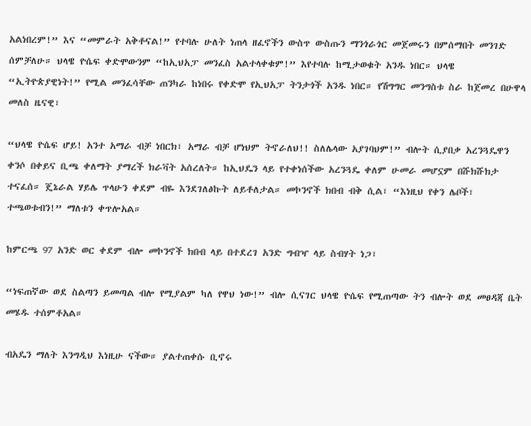አልነበረም!” እና “መምራት አቅቶናል!” የተባሉ ሁለት ነጠላ ዘፈኖችን ውስጥ ውስጡን ማንጎራጎር መጀመሩን በምሰማበት መንገድ ሰምቻለሁ። ህላዌ ዮሴፍ ቀድሞውንም “ከኢህአፓ መንፈስ አልተላቀቁም!” እየተባሉ ከሚታወቁት አንዱ ነበር። ህላዌ “ኢትዮጵያዊነት!” የሚል መንፈሳቸው ጠንካራ ከነበሩ የቀድሞ የኢህአፓ ትንታጎች አንዱ ነበር። የሽግግር መንግስቱ ስራ ከጀመረ በሁዋላ መለስ ዜናዊ፣

“ህላዌ ዮሴፍ ሆይ! አንተ አማራ ብቻ ነበርክ፣ አማራ ብቻ ሆነህም ትኖራለህ!! ስለሌላው አያገባህም!” ብሎት ሲያበቃ አረንጓዴዋን ቀንሶ በቀይና ቢጫ ቀለማት ያማረች ክራቫት አሰረለት። ከኢህዴን ላይ የተቀነሰችው አረንጓዴ ቀለም ሁመራ መሆኗም በሹክሹክታ ተናፈሰ። ጄኔራል ሃይሌ ጥላሁን ቀደም ብዬ እንደገለፅኩት ለይቶለታል። መኮንኖች ክበብ ብቅ ሲል፣ “እነዚህ የቀን ሌቦች፣ ተጫወቱብን!” ማለቱን ቀጥሎአል።

ከምርጫ 97 አንድ ወር ቀደም ብሎ መኮንኖች ክበብ ላይ በተደረገ አንድ ግብዣ ላይ ስብሃት ነጋ፣

“ነፍጠኛው ወደ ስልጣን ይመጣል ብሎ የሚያልም ካለ የዋህ ነው!” ብሎ ሲናገር ህላዌ ዮሴፍ የሚጠጣው ትን ብሎት ወደ መፀዳጃ ቤት መሄዱ ተሰምቶአል።

ብአዴን ማለት እንግዲህ እነዚሁ ናችው። ያልተጠቀሱ ቢኖሩ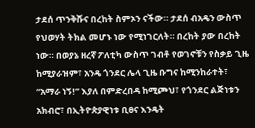ታደሰ ጥንቅሹና በረከት ስምኦን ናችው። ታደሰ ብአዴን ውስጥ የህወሃት ትክል መሆኑ ነው የሚነገርለት። በረከት ያው በረከት ነው። በወያኔ ዘረኛ ፖለቲካ ውስጥ ገብቶ የወገኖቹን የስቃይ ጊዜ ከሚያራዝም፣ አንዴ ጎንደር ሌላ ጊዜ ቡግና ከሚንከራተት፣ “አማራ ነኝ!” እያለ በምድረበዳ ከሚጮህ፣ የጎንደር ልጅነቱን አክብሮ፣ በኢትዮጵያዊነቱ ቢፀና እንዴት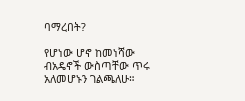ባማረበት?

የሆነው ሆኖ ከመነሻው ብአዴኖች ውስጣቸው ጥሩ አለመሆኑን ገልጫለሁ።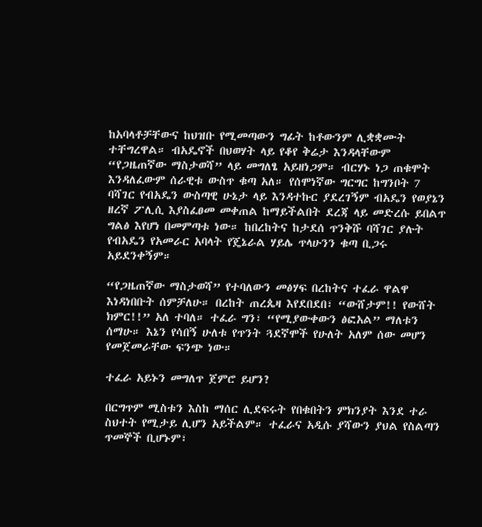ከአባላቶቻቸውና ከህዝቡ የሚመጣውን ግፊት ከቶውንም ሊቋቋሙት ተቸግረዋል። ብአዴኖች በህወሃት ላይ የቆየ ቅሬታ እንዳላቸውም “የጋዜጠኛው ማስታወሻ” ላይ መግለፄ አይዘነጋም። ብርሃኑ ነጋ ጠቁሞት እንዳለፈውም ሰራዊቱ ውስጥ ቁጣ አለ። የሰሞነኛው ግርግር ከግንቦት 7 ባሻገር የብአዴን ውስጣዊ ሁኔታ ላይ እንዳተኩር ያደረገኝም ብአዴን የወያኔን ዘረኛ ፖሊሲ እያስፈፀመ መቀጠል ከማይችልበት ደረጃ ላይ መድረሱ ይበልጥ ግልፅ እየሆነ በመምጣቱ ነው። ከበረከትና ከታደሰ ጥንቅሹ ባሻገር ያሉት የብአዴን የአመራር አባላት የጄኔራል ሃይሌ ጥላሁንን ቁጣ ቢጋሩ አይደንቀኝም።

“የጋዜጠኛው ማስታወሻ” የተባለውን መፅሃፍ በረከትና ተፈራ ዋልዋ እነዳነበቡት ሰምቻለሁ። በረከት ጠረጴዛ እየደበደበ፣ “ውሸታም!! የውሸት ክምር!!” አለ ተባለ። ተፈራ ግን፣ “የሚያውቀውን ፅፎአል” ማለቱን ሰማሁ። እኔን የሳበኝ ሁለቱ የጥንት ጓደኛሞች የሁለት አለም ሰው መሆን የመጀመራቸው ፍንጭ ነው።

ተፈራ አይኑን መግለጥ ጀምሮ ይሆን?

በርግጥም ሚስቱን እስከ ማሰር ሊደፍሩት የበቁበትን ምክንያት እንደ ተራ ስህተት የሚታይ ሊሆን አይችልም። ተፈራና አዲሱ ያሻውን ያህል የስልጣን ጥመኞች ቢሆኑም፣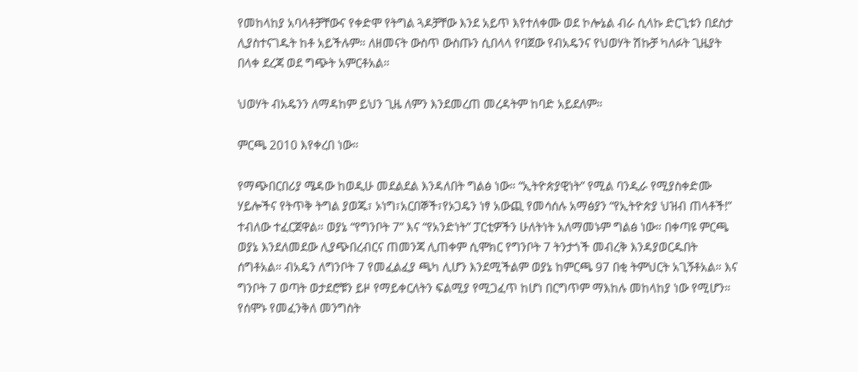የመከላከያ አባላቶቻቸውና የቀድሞ የትግል ጓዶቻቸው እንደ አይጥ እየተለቀሙ ወደ ኮሎኔል ብራ ሲላኩ ድርጊቱን በደስታ ሊያስተናገዱት ከቶ አይችሉም። ለዘመናት ውስጥ ውስጡን ሲበላላ የባጀው የብአዴንና የህወሃት ሽኩቻ ካለፉት ጊዜያት በላቀ ደረጃ ወደ ግጭት አምርቶአል።

ህወሃት ብአዴንን ለማዳከም ይህን ጊዜ ለምን እንደመረጠ መረዳትም ከባድ አይደለም።

ምርጫ 2010 እየቀረበ ነው።

የማጭበርበሪያ ሜዳው ከወዲሁ መደልደል እንዳለበት ግልፅ ነው። “ኢትዮጵያዊነት” የሚል ባንዲራ የሚያስቀድሙ ሃይሎችና የትጥቅ ትግል ያወጁ፣ ኦነግ፣አርበኞች፣የኦጋዴን ነፃ አውጪ የመሳሰሉ አማፅያን “የኢትዮጵያ ህዝብ ጠላቶች!” ተብለው ተፈርጀዋል። ወያኔ “የግንቦት 7” እና “የአንድነት” ፓርቲዎችን ሁለትነት አለማመኑም ግልፅ ነው። በቀጣዩ ምርጫ ወያኔ እንደለመደው ሊያጭበረብርና ጠመንጃ ሊጠቀም ሲሞክር የግንቦት 7 ትንታጎች መብረቅ እንዳያወርዱበት ሰግቶአል። ብአዴን ለግንቦት 7 የመፈልፈያ ጫካ ሊሆን እንደሚችልም ወያኔ ከምርጫ 97 በቂ ትምህርት አጊኝቶአል። እና ግንቦት 7 ወጣት ወታደሮቹን ይዞ የማይቀርለትን ፍልሚያ የሚጋፈጥ ከሆነ በርግጥም ማእከሉ መከላከያ ነው የሚሆን። የሰሞኑ የመፈንቅለ መንግስት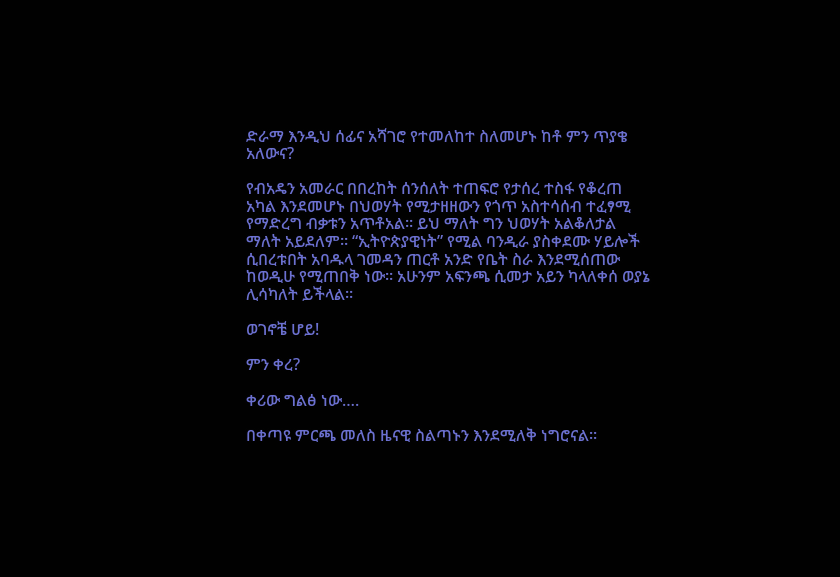ድራማ እንዲህ ሰፊና አሻገሮ የተመለከተ ስለመሆኑ ከቶ ምን ጥያቄ አለውና?

የብአዴን አመራር በበረከት ሰንሰለት ተጠፍሮ የታሰረ ተስፋ የቆረጠ አካል እንደመሆኑ በህወሃት የሚታዘዘውን የጎጥ አስተሳሰብ ተፈፃሚ የማድረግ ብቃቱን አጥቶአል። ይህ ማለት ግን ህወሃት አልቆለታል ማለት አይደለም። “ኢትዮጵያዊነት” የሚል ባንዲራ ያስቀደሙ ሃይሎች ሲበረቱበት አባዱላ ገመዳን ጠርቶ አንድ የቤት ስራ እንደሚሰጠው ከወዲሁ የሚጠበቅ ነው። አሁንም አፍንጫ ሲመታ አይን ካላለቀሰ ወያኔ ሊሳካለት ይችላል።

ወገኖቼ ሆይ!

ምን ቀረ?

ቀሪው ግልፅ ነው….

በቀጣዩ ምርጫ መለስ ዜናዊ ስልጣኑን እንደሚለቅ ነግሮናል።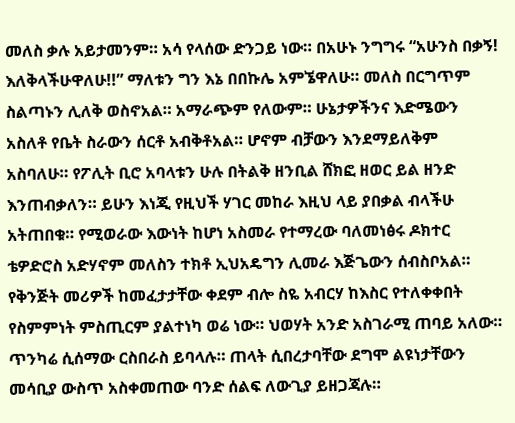መለስ ቃሉ አይታመንም። አሳ የላሰው ድንጋይ ነው። በአሁኑ ንግግሩ “አሁንስ በቃኝ! እለቅላችሁዋለሁ!!” ማለቱን ግን እኔ በበኩሌ አምኜዋለሁ። መለስ በርግጥም ስልጣኑን ሊለቅ ወስኖአል። አማራጭም የለውም። ሁኔታዎችንና እድሜውን አስለቶ የቤት ስራውን ሰርቶ አብቅቶአል። ሆኖም ብቻውን እንደማይለቅም አስባለሁ። የፖሊት ቢሮ አባላቱን ሁሉ በትልቅ ዘንቢል ሸክፎ ዘወር ይል ዘንድ እንጠብቃለን። ይሁን እነጂ የዚህች ሃገር መከራ እዚህ ላይ ያበቃል ብላችሁ አትጠበቁ። የሚወራው እውነት ከሆነ አስመራ የተማረው ባለመነፅሩ ዶክተር ቴዎድሮስ አድሃኖም መለስን ተክቶ ኢህአዴግን ሊመራ እጅጌውን ሰብስቦአል። የቅንጅት መሪዎች ከመፈታታቸው ቀደም ብሎ ስዬ አብርሃ ከእስር የተለቀቀበት የስምምነት ምስጢርም ያልተነካ ወሬ ነው። ህወሃት አንድ አስገራሚ ጠባይ አለው። ጥንካሬ ሲሰማው ርስበራስ ይባላሉ። ጠላት ሲበረታባቸው ደግሞ ልዩነታቸውን መሳቢያ ውስጥ አስቀመጠው ባንድ ሰልፍ ለውጊያ ይዘጋጃሉ።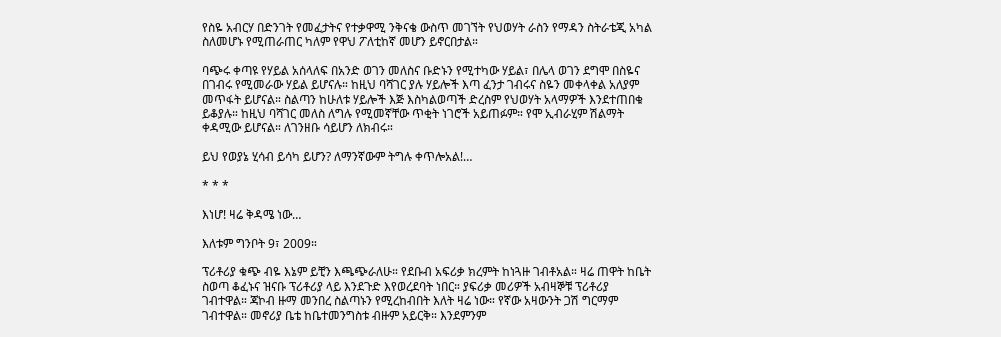የስዬ አብርሃ በድንገት የመፈታትና የተቃዋሚ ንቅናቄ ውስጥ መገኘት የህወሃት ራስን የማዳን ስትራቴጂ አካል ስለመሆኑ የሚጠራጠር ካለም የዋህ ፖለቲከኛ መሆን ይኖርበታል።

ባጭሩ ቀጣዩ የሃይል አሰላለፍ በአንድ ወገን መለስና ቡድኑን የሚተካው ሃይል፣ በሌላ ወገን ደግሞ በስዬና በገብሩ የሚመራው ሃይል ይሆናሉ። ከዚህ ባሻገር ያሉ ሃይሎች እጣ ፈንታ ገብሩና ስዬን መቀላቀል አለያም መጥፋት ይሆናል። ስልጣን ከሁለቱ ሃይሎች እጅ እስካልወጣች ድረስም የህወሃት አላማዎች እንደተጠበቁ ይቆያሉ። ከዚህ ባሻገር መለስ ለግሉ የሚመኛቸው ጥቂት ነገሮች አይጠፉም። የሞ ኢብራሂም ሽልማት ቀዳሚው ይሆናል። ለገንዘቡ ሳይሆን ለክብሩ።

ይህ የወያኔ ሂሳብ ይሳካ ይሆን? ለማንኛውም ትግሉ ቀጥሎአል!…

* * *

እነሆ! ዛሬ ቅዳሜ ነው…

እለቱም ግንቦት 9፣ 2009።

ፕሪቶሪያ ቁጭ ብዬ እኔም ይቺን እጫጭራለሁ። የደቡብ አፍሪቃ ክረምት ከነጓዙ ገብቶአል። ዛሬ ጠዋት ከቤት ስወጣ ቆፈኑና ዝናቡ ፕሪቶሪያ ላይ እንደጉድ እየወረደባት ነበር። ያፍሪቃ መሪዎች አብዛኞቹ ፕሪቶሪያ ገብተዋል። ጃኮብ ዙማ መንበረ ስልጣኑን የሚረከብበት እለት ዛሬ ነው። የኛው አዛውንት ጋሽ ግርማም ገብተዋል። መኖሪያ ቤቴ ከቤተመንግስቱ ብዙም አይርቅ። እንደምንም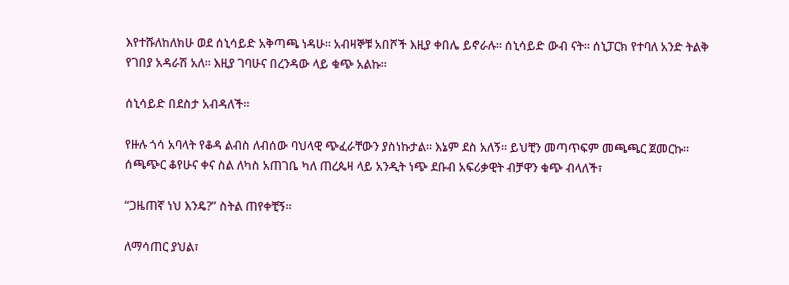እየተሹለከለክሁ ወደ ሰኒሳይድ አቅጣጫ ነዳሁ። አብዛኞቹ አበሾች እዚያ ቀበሌ ይኖራሉ። ሰኒሳይድ ውብ ናት። ሰኒፓርክ የተባለ አንድ ትልቅ የገበያ አዳራሽ አለ። እዚያ ገባሁና በረንዳው ላይ ቁጭ አልኩ።

ሰኒሳይድ በደስታ አብዳለች።

የዙሉ ጎሳ አባላት የቆዳ ልብስ ለብሰው ባህላዊ ጭፈራቸውን ያስነኩታል። እኔም ደስ አለኝ። ይህቺን መጣጥፍም መጫጫር ጀመርኩ። ሰጫጭር ቆየሁና ቀና ስል ለካስ አጠገቤ ካለ ጠረጴዛ ላይ አንዲት ነጭ ደቡብ አፍሪቃዊት ብቻዋን ቁጭ ብላለች፣

“ጋዜጠኛ ነህ እንዴ?” ስትል ጠየቀቺኝ።

ለማሳጠር ያህል፣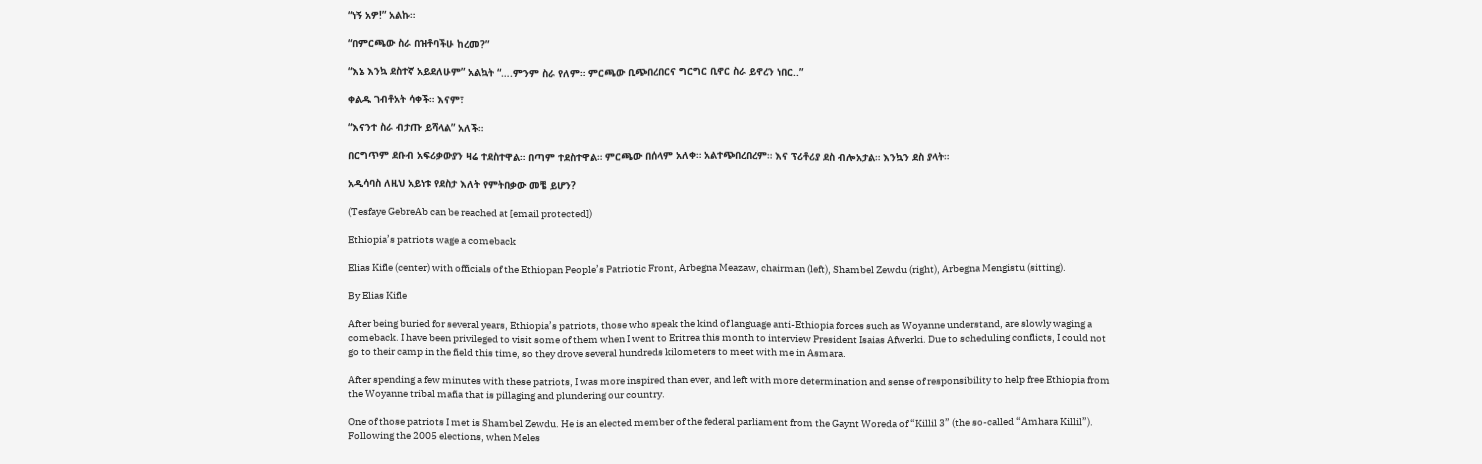“ነኝ አዎ!” አልኩ።

“በምርጫው ስራ በዝቶባችሁ ከረመ?”

“እኔ እንኳ ደስተኛ አይደለሁም” አልኳት “….ምንም ስራ የለም። ምርጫው ቢጭበረበርና ግርግር ቢኖር ስራ ይኖረን ነበር..”

ቀልዱ ገብቶአት ሳቀች። እናም፣

“እናንተ ስራ ብታጡ ይሻላል” አለች።

በርግጥም ደቡብ አፍሪቃውያን ዛሬ ተደስተዋል። በጣም ተደስተዋል። ምርጫው በሰላም አለቀ። አልተጭበረበረም። እና ፕሪቶሪያ ደስ ብሎአታል። እንኳን ደስ ያላት።

አዲሳባስ ለዚህ አይነቱ የደስታ እለት የምትበቃው መቼ ይሆን?

(Tesfaye GebreAb can be reached at [email protected])

Ethiopia’s patriots wage a comeback

Elias Kifle (center) with officials of the Ethiopan People’s Patriotic Front, Arbegna Meazaw, chairman (left), Shambel Zewdu (right), Arbegna Mengistu (sitting).

By Elias Kifle

After being buried for several years, Ethiopia’s patriots, those who speak the kind of language anti-Ethiopia forces such as Woyanne understand, are slowly waging a comeback. I have been privileged to visit some of them when I went to Eritrea this month to interview President Isaias Afwerki. Due to scheduling conflicts, I could not go to their camp in the field this time, so they drove several hundreds kilometers to meet with me in Asmara.

After spending a few minutes with these patriots, I was more inspired than ever, and left with more determination and sense of responsibility to help free Ethiopia from the Woyanne tribal mafia that is pillaging and plundering our country.

One of those patriots I met is Shambel Zewdu. He is an elected member of the federal parliament from the Gaynt Woreda of “Killil 3” (the so-called “Amhara Killil”). Following the 2005 elections, when Meles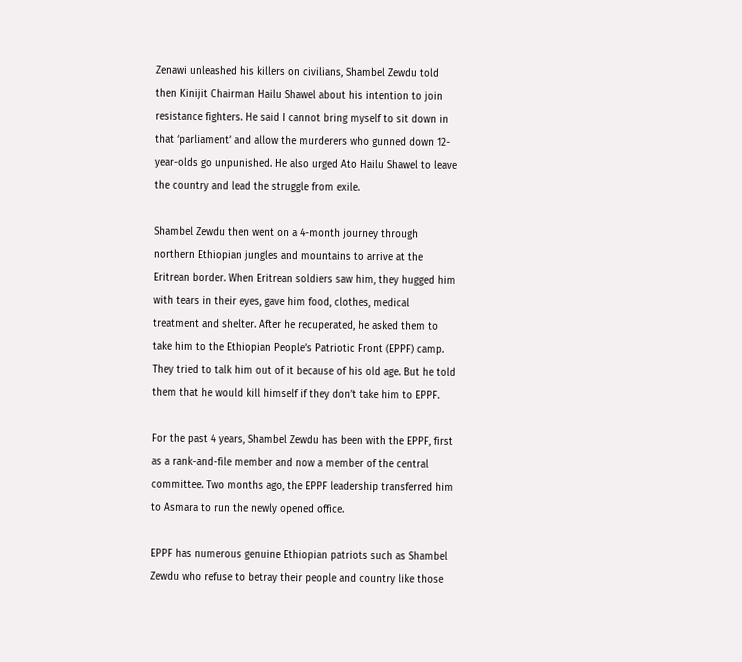Zenawi unleashed his killers on civilians, Shambel Zewdu told then Kinijit Chairman Hailu Shawel about his intention to join resistance fighters. He said I cannot bring myself to sit down in that ‘parliament’ and allow the murderers who gunned down 12-year-olds go unpunished. He also urged Ato Hailu Shawel to leave the country and lead the struggle from exile.

Shambel Zewdu then went on a 4-month journey through northern Ethiopian jungles and mountains to arrive at the Eritrean border. When Eritrean soldiers saw him, they hugged him with tears in their eyes, gave him food, clothes, medical treatment and shelter. After he recuperated, he asked them to take him to the Ethiopian People’s Patriotic Front (EPPF) camp. They tried to talk him out of it because of his old age. But he told them that he would kill himself if they don’t take him to EPPF.

For the past 4 years, Shambel Zewdu has been with the EPPF, first as a rank-and-file member and now a member of the central committee. Two months ago, the EPPF leadership transferred him to Asmara to run the newly opened office.

EPPF has numerous genuine Ethiopian patriots such as Shambel Zewdu who refuse to betray their people and country like those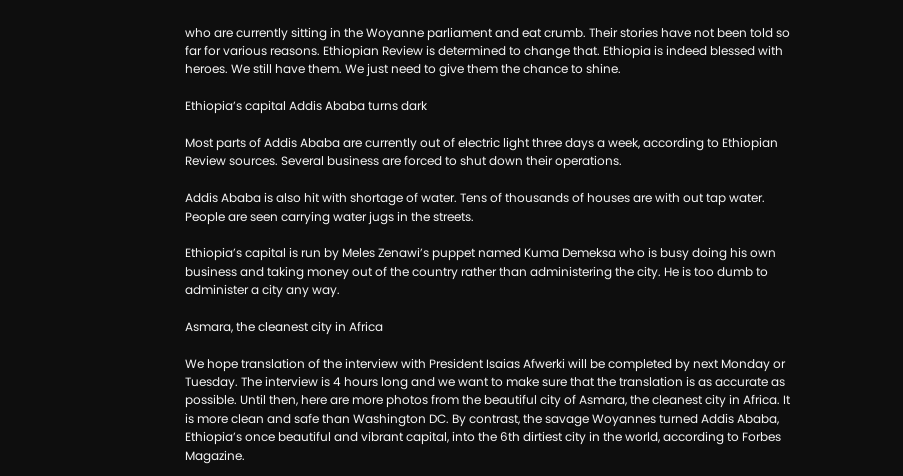who are currently sitting in the Woyanne parliament and eat crumb. Their stories have not been told so far for various reasons. Ethiopian Review is determined to change that. Ethiopia is indeed blessed with heroes. We still have them. We just need to give them the chance to shine.

Ethiopia’s capital Addis Ababa turns dark

Most parts of Addis Ababa are currently out of electric light three days a week, according to Ethiopian Review sources. Several business are forced to shut down their operations.

Addis Ababa is also hit with shortage of water. Tens of thousands of houses are with out tap water. People are seen carrying water jugs in the streets.

Ethiopia’s capital is run by Meles Zenawi’s puppet named Kuma Demeksa who is busy doing his own business and taking money out of the country rather than administering the city. He is too dumb to administer a city any way.

Asmara, the cleanest city in Africa

We hope translation of the interview with President Isaias Afwerki will be completed by next Monday or Tuesday. The interview is 4 hours long and we want to make sure that the translation is as accurate as possible. Until then, here are more photos from the beautiful city of Asmara, the cleanest city in Africa. It is more clean and safe than Washington DC. By contrast, the savage Woyannes turned Addis Ababa, Ethiopia’s once beautiful and vibrant capital, into the 6th dirtiest city in the world, according to Forbes Magazine.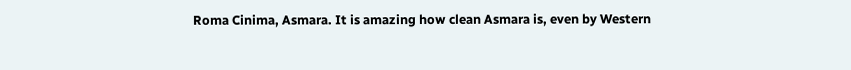Roma Cinima, Asmara. It is amazing how clean Asmara is, even by Western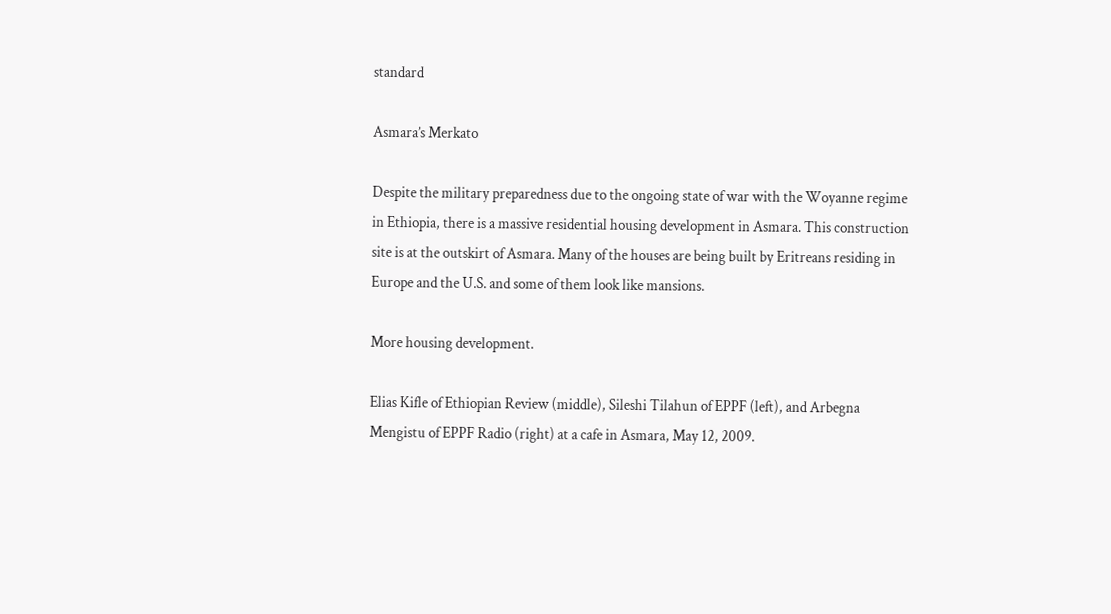standard

Asmara’s Merkato

Despite the military preparedness due to the ongoing state of war with the Woyanne regime in Ethiopia, there is a massive residential housing development in Asmara. This construction site is at the outskirt of Asmara. Many of the houses are being built by Eritreans residing in Europe and the U.S. and some of them look like mansions.

More housing development.

Elias Kifle of Ethiopian Review (middle), Sileshi Tilahun of EPPF (left), and Arbegna Mengistu of EPPF Radio (right) at a cafe in Asmara, May 12, 2009.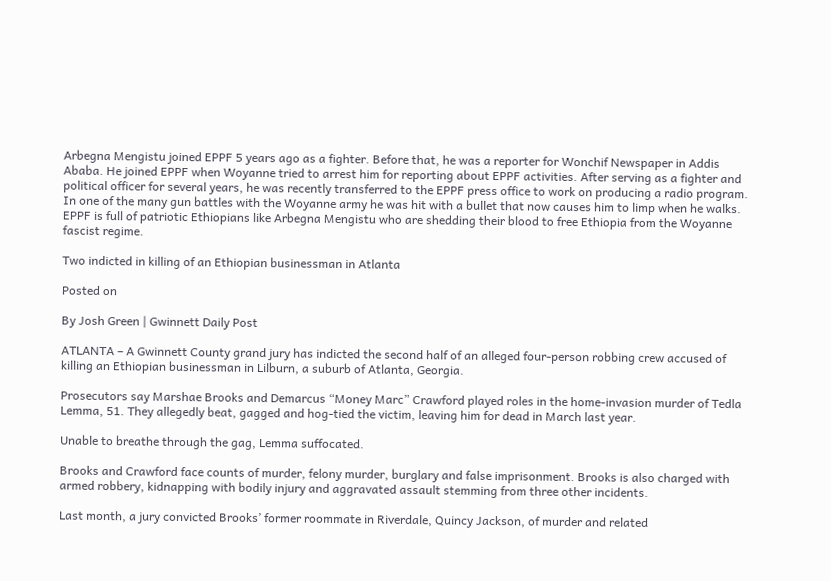Arbegna Mengistu joined EPPF 5 years ago as a fighter. Before that, he was a reporter for Wonchif Newspaper in Addis Ababa. He joined EPPF when Woyanne tried to arrest him for reporting about EPPF activities. After serving as a fighter and political officer for several years, he was recently transferred to the EPPF press office to work on producing a radio program. In one of the many gun battles with the Woyanne army he was hit with a bullet that now causes him to limp when he walks. EPPF is full of patriotic Ethiopians like Arbegna Mengistu who are shedding their blood to free Ethiopia from the Woyanne fascist regime.

Two indicted in killing of an Ethiopian businessman in Atlanta

Posted on

By Josh Green | Gwinnett Daily Post

ATLANTA – A Gwinnett County grand jury has indicted the second half of an alleged four-person robbing crew accused of killing an Ethiopian businessman in Lilburn, a suburb of Atlanta, Georgia.

Prosecutors say Marshae Brooks and Demarcus “Money Marc” Crawford played roles in the home-invasion murder of Tedla Lemma, 51. They allegedly beat, gagged and hog-tied the victim, leaving him for dead in March last year.

Unable to breathe through the gag, Lemma suffocated.

Brooks and Crawford face counts of murder, felony murder, burglary and false imprisonment. Brooks is also charged with armed robbery, kidnapping with bodily injury and aggravated assault stemming from three other incidents.

Last month, a jury convicted Brooks’ former roommate in Riverdale, Quincy Jackson, of murder and related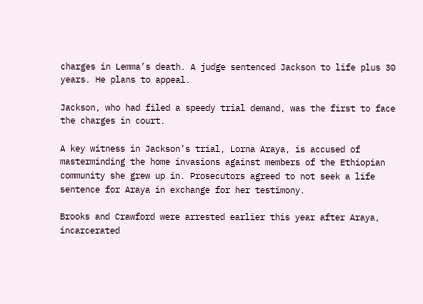charges in Lemma’s death. A judge sentenced Jackson to life plus 30 years. He plans to appeal.

Jackson, who had filed a speedy trial demand, was the first to face the charges in court.

A key witness in Jackson’s trial, Lorna Araya, is accused of masterminding the home invasions against members of the Ethiopian community she grew up in. Prosecutors agreed to not seek a life sentence for Araya in exchange for her testimony.

Brooks and Crawford were arrested earlier this year after Araya, incarcerated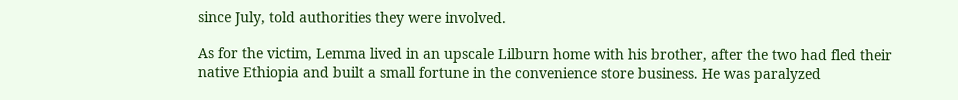since July, told authorities they were involved.

As for the victim, Lemma lived in an upscale Lilburn home with his brother, after the two had fled their native Ethiopia and built a small fortune in the convenience store business. He was paralyzed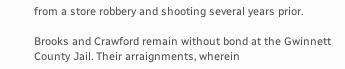from a store robbery and shooting several years prior.

Brooks and Crawford remain without bond at the Gwinnett County Jail. Their arraignments, wherein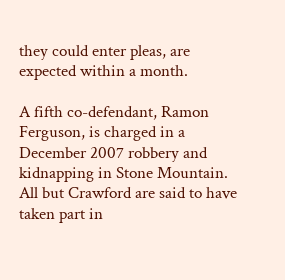they could enter pleas, are expected within a month.

A fifth co-defendant, Ramon Ferguson, is charged in a December 2007 robbery and kidnapping in Stone Mountain. All but Crawford are said to have taken part in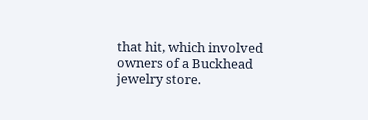that hit, which involved owners of a Buckhead jewelry store.